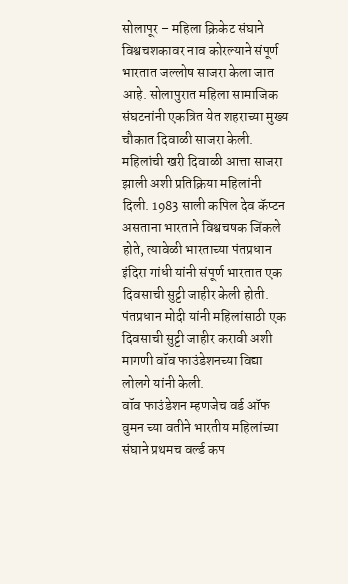सोलापूर – महिला क्रिकेट संघाने विश्वचशकावर नाव कोरल्याने संपूर्ण भारतात जल्लोष साजरा केला जात आहे. सोलापुरात महिला सामाजिक संघटनांनी एकत्रित येत शहराच्या मुख्य चौकात दिवाळी साजरा केली. महिलांची खरी दिवाळी आत्ता साजरा झाली अशी प्रतिक्रिया महिलांनी दिली. 1983 साली कपिल देव कॅप्टन असताना भारताने विश्वचषक जिंकले होते, त्यावेळी भारताच्या पंतप्रधान इंदिरा गांधी यांनी संपूर्ण भारतात एक दिवसाची सुट्टी जाहीर केली होती. पंतप्रधान मोदी यांनी महिलांसाठी एक दिवसाची सुट्टी जाहीर करावी अशी मागणी वॉव फाउंडेशनच्या विद्या लोलगे यांनी केली.
वॉव फाउंडेशन म्हणजेच वर्ड ऑफ वुमन च्या वतीने भारतीय महिलांच्या संघाने प्रथमच वर्ल्ड कप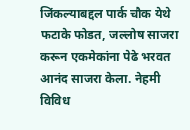जिंकल्याबद्दल पार्क चौक येथे फटाके फोडत, जल्लोष साजरा करून एकमेकांना पेढे भरवत आनंद साजरा केला. नेहमी विविध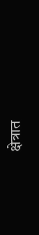क्षेत्रात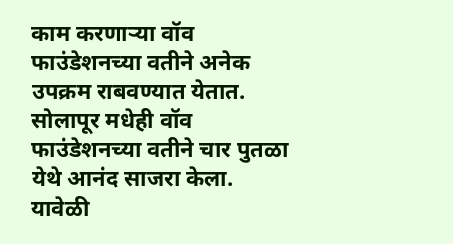काम करणाऱ्या वॉव फाउंडेशनच्या वतीने अनेक उपक्रम राबवण्यात येतात. सोलापूर मधेही वॉव फाउंडेशनच्या वतीने चार पुतळा येथे आनंद साजरा केला.
यावेळी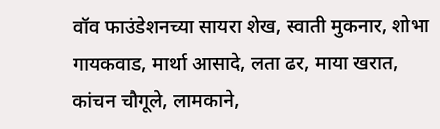वॉव फाउंडेशनच्या सायरा शेख, स्वाती मुकनार, शोभा गायकवाड, मार्था आसादे, लता ढर, माया खरात, कांचन चौगूले, लामकाने,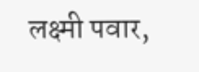लक्ष्मी पवार,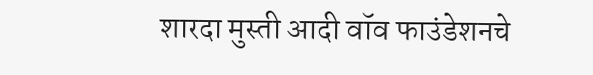शारदा मुस्ती आदी वॉव फाउंडेशनचे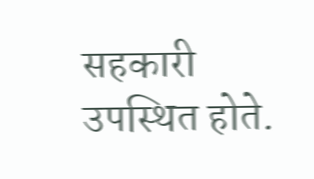सहकारी उपस्थित होते.